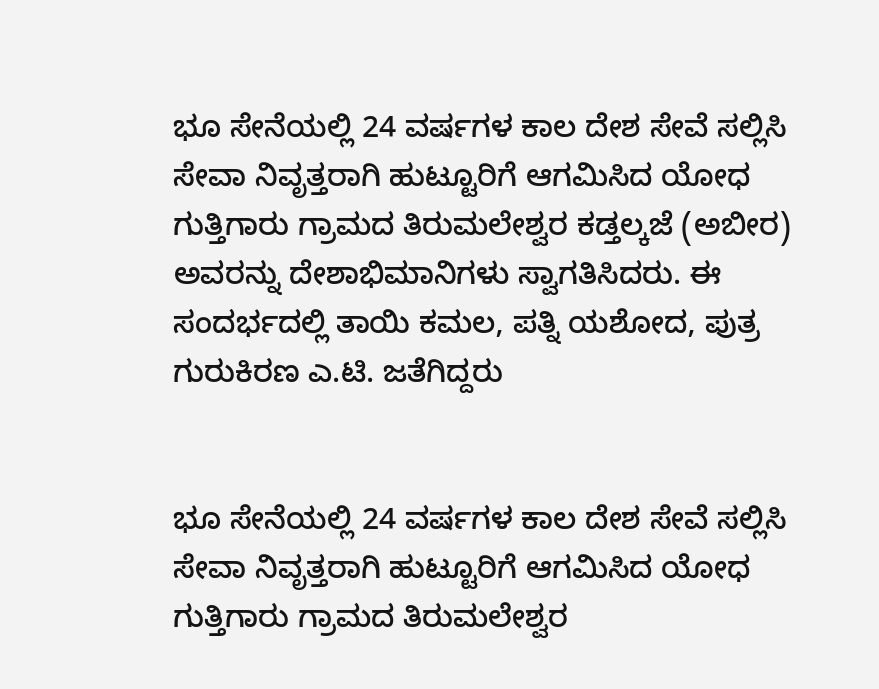ಭೂ ಸೇನೆಯಲ್ಲಿ 24 ವರ್ಷಗಳ ಕಾಲ ದೇಶ ಸೇವೆ ಸಲ್ಲಿಸಿ ಸೇವಾ ನಿವೃತ್ತರಾಗಿ ಹುಟ್ಟೂರಿಗೆ ಆಗಮಿಸಿದ ಯೋಧ ಗುತ್ತಿಗಾರು ಗ್ರಾಮದ ತಿರುಮಲೇಶ್ವರ ಕಡ್ತಲ್ಕಜೆ (ಅಬೀರ) ಅವರನ್ನು ದೇಶಾಭಿಮಾನಿಗಳು ಸ್ವಾಗತಿಸಿದರು. ಈ ಸಂದರ್ಭದಲ್ಲಿ ತಾಯಿ ಕಮಲ, ಪತ್ನಿ ಯಶೋದ, ಪುತ್ರ ಗುರುಕಿರಣ ಎ.ಟಿ. ಜತೆಗಿದ್ದರು


ಭೂ ಸೇನೆಯಲ್ಲಿ 24 ವರ್ಷಗಳ ಕಾಲ ದೇಶ ಸೇವೆ ಸಲ್ಲಿಸಿ ಸೇವಾ ನಿವೃತ್ತರಾಗಿ ಹುಟ್ಟೂರಿಗೆ ಆಗಮಿಸಿದ ಯೋಧ ಗುತ್ತಿಗಾರು ಗ್ರಾಮದ ತಿರುಮಲೇಶ್ವರ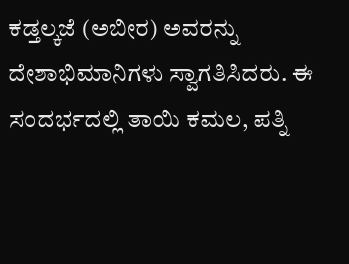ಕಡ್ತಲ್ಕಜೆ (ಅಬೀರ) ಅವರನ್ನು ದೇಶಾಭಿಮಾನಿಗಳು ಸ್ವಾಗತಿಸಿದರು. ಈ ಸಂದರ್ಭದಲ್ಲಿ ತಾಯಿ ಕಮಲ, ಪತ್ನಿ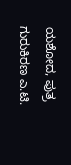ಯಶೋದ, ಪುತ್ರ ಗುರುಕಿರಣ ಎ.ಟಿ.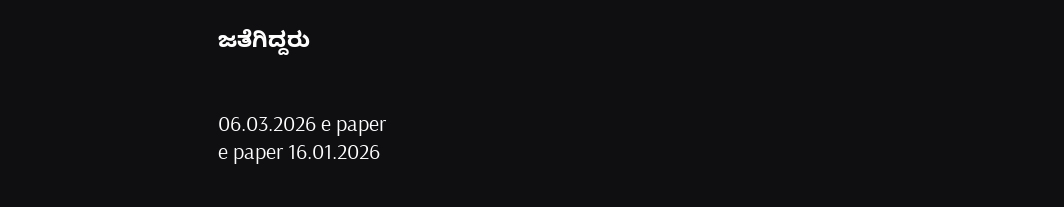ಜತೆಗಿದ್ದರು


06.03.2026 e paper
e paper 16.01.2026